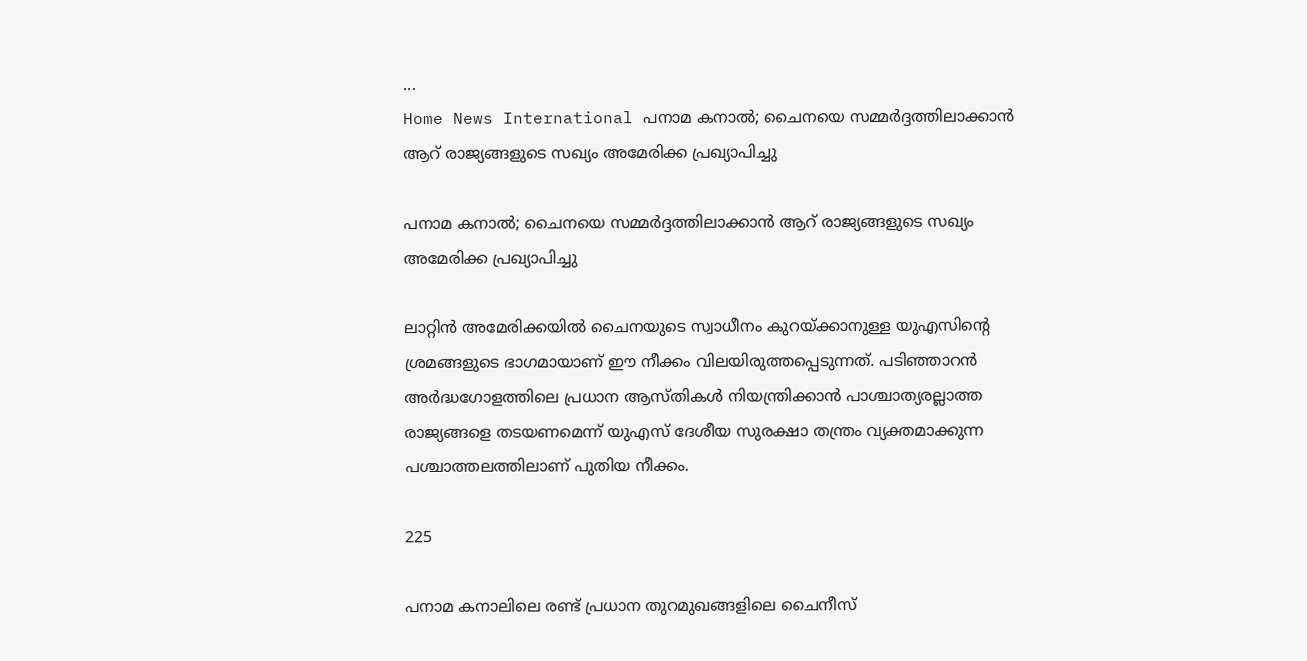...
Home News International പനാമ കനാൽ; ചൈനയെ സമ്മർദ്ദത്തിലാക്കാൻ ആറ് രാജ്യങ്ങളുടെ സഖ്യം അമേരിക്ക പ്രഖ്യാപിച്ചു

പനാമ കനാൽ; ചൈനയെ സമ്മർദ്ദത്തിലാക്കാൻ ആറ് രാജ്യങ്ങളുടെ സഖ്യം അമേരിക്ക പ്രഖ്യാപിച്ചു

ലാറ്റിന്‍ അമേരിക്കയില്‍ ചൈനയുടെ സ്വാധീനം കുറയ്ക്കാനുള്ള യുഎസിന്റെ ശ്രമങ്ങളുടെ ഭാഗമായാണ് ഈ നീക്കം വിലയിരുത്തപ്പെടുന്നത്. പടിഞ്ഞാറന്‍ അര്‍ദ്ധഗോളത്തിലെ പ്രധാന ആസ്തികള്‍ നിയന്ത്രിക്കാന്‍ പാശ്ചാത്യരല്ലാത്ത രാജ്യങ്ങളെ തടയണമെന്ന് യുഎസ് ദേശീയ സുരക്ഷാ തന്ത്രം വ്യക്തമാക്കുന്ന പശ്ചാത്തലത്തിലാണ് പുതിയ നീക്കം.

225

പനാമ കനാലിലെ രണ്ട് പ്രധാന തുറമുഖങ്ങളിലെ ചൈനീസ്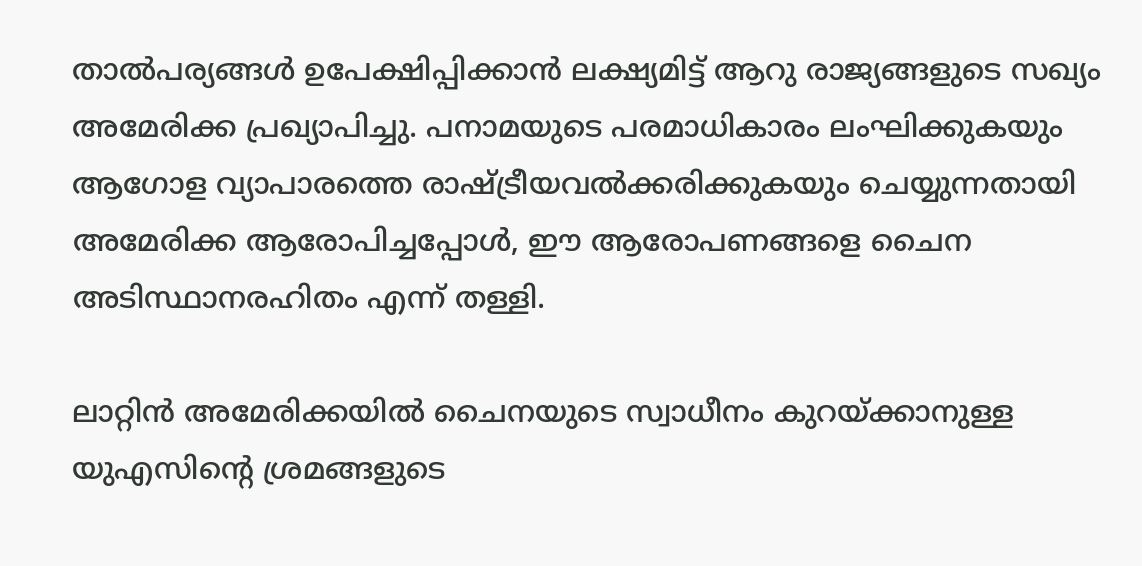താല്‍പര്യങ്ങള്‍ ഉപേക്ഷിപ്പിക്കാന്‍ ലക്ഷ്യമിട്ട് ആറു രാജ്യങ്ങളുടെ സഖ്യം അമേരിക്ക പ്രഖ്യാപിച്ചു. പനാമയുടെ പരമാധികാരം ലംഘിക്കുകയും ആഗോള വ്യാപാരത്തെ രാഷ്ട്രീയവല്‍ക്കരിക്കുകയും ചെയ്യുന്നതായി അമേരിക്ക ആരോപിച്ചപ്പോള്‍, ഈ ആരോപണങ്ങളെ ചൈന അടിസ്ഥാനരഹിതം എന്ന് തള്ളി.

ലാറ്റിന്‍ അമേരിക്കയില്‍ ചൈനയുടെ സ്വാധീനം കുറയ്ക്കാനുള്ള യുഎസിന്റെ ശ്രമങ്ങളുടെ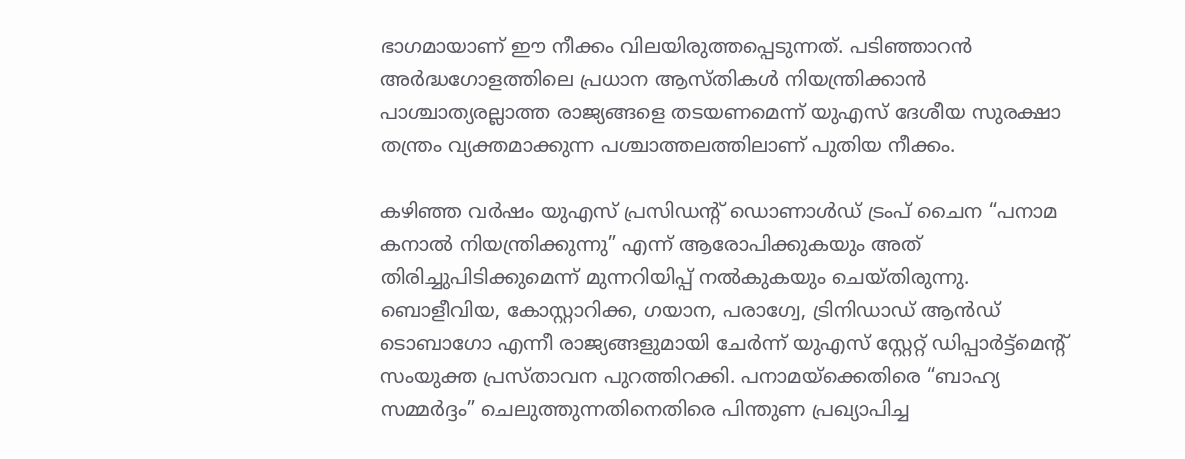ഭാഗമായാണ് ഈ നീക്കം വിലയിരുത്തപ്പെടുന്നത്. പടിഞ്ഞാറന്‍ അര്‍ദ്ധഗോളത്തിലെ പ്രധാന ആസ്തികള്‍ നിയന്ത്രിക്കാന്‍ പാശ്ചാത്യരല്ലാത്ത രാജ്യങ്ങളെ തടയണമെന്ന് യുഎസ് ദേശീയ സുരക്ഷാ തന്ത്രം വ്യക്തമാക്കുന്ന പശ്ചാത്തലത്തിലാണ് പുതിയ നീക്കം.

കഴിഞ്ഞ വര്‍ഷം യുഎസ് പ്രസിഡന്റ് ഡൊണാള്‍ഡ് ട്രംപ് ചൈന “പനാമ കനാല്‍ നിയന്ത്രിക്കുന്നു” എന്ന് ആരോപിക്കുകയും അത് തിരിച്ചുപിടിക്കുമെന്ന് മുന്നറിയിപ്പ് നല്‍കുകയും ചെയ്തിരുന്നു. ബൊളീവിയ, കോസ്റ്റാറിക്ക, ഗയാന, പരാഗ്വേ, ട്രിനിഡാഡ് ആന്‍ഡ് ടൊബാഗോ എന്നീ രാജ്യങ്ങളുമായി ചേര്‍ന്ന് യുഎസ് സ്റ്റേറ്റ് ഡിപ്പാര്‍ട്ട്മെന്റ് സംയുക്ത പ്രസ്താവന പുറത്തിറക്കി. പനാമയ്‌ക്കെതിരെ “ബാഹ്യ സമ്മര്‍ദ്ദം” ചെലുത്തുന്നതിനെതിരെ പിന്തുണ പ്രഖ്യാപിച്ച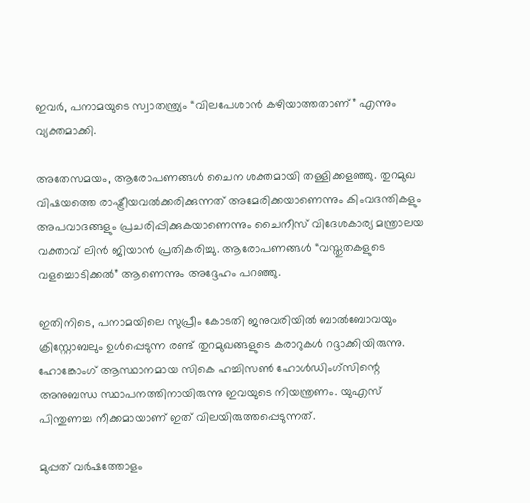ഇവര്‍, പനാമയുടെ സ്വാതന്ത്ര്യം “വിലപേശാന്‍ കഴിയാത്തതാണ്” എന്നും വ്യക്തമാക്കി.

അതേസമയം, ആരോപണങ്ങള്‍ ചൈന ശക്തമായി തള്ളിക്കളഞ്ഞു. തുറമുഖ വിഷയത്തെ രാഷ്ട്രീയവല്‍ക്കരിക്കുന്നത് അമേരിക്കയാണെന്നും കിംവദന്തികളും അപവാദങ്ങളും പ്രചരിപ്പിക്കുകയാണെന്നും ചൈനീസ് വിദേശകാര്യ മന്ത്രാലയ വക്താവ് ലിന്‍ ജിയാന്‍ പ്രതികരിച്ചു. ആരോപണങ്ങള്‍ “വസ്തുതകളുടെ വളച്ചൊടിക്കല്‍” ആണെന്നും അദ്ദേഹം പറഞ്ഞു.

ഇതിനിടെ, പനാമയിലെ സുപ്രീം കോടതി ജനുവരിയില്‍ ബാല്‍ബോവയും ക്രിസ്റ്റോബലും ഉള്‍പ്പെടുന്ന രണ്ട് തുറമുഖങ്ങളുടെ കരാറുകള്‍ റദ്ദാക്കിയിരുന്നു. ഹോങ്കോംഗ് ആസ്ഥാനമായ സികെ ഹച്ചിസണ്‍ ഹോള്‍ഡിംഗ്സിന്റെ അനുബന്ധ സ്ഥാപനത്തിനായിരുന്നു ഇവയുടെ നിയന്ത്രണം. യുഎസ് പിന്തുണച്ച നീക്കമായാണ് ഇത് വിലയിരുത്തപ്പെടുന്നത്.

മുപ്പത് വര്‍ഷത്തോളം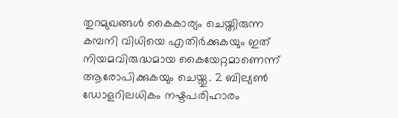തുറമുഖങ്ങള്‍ കൈകാര്യം ചെയ്തിരുന്ന കമ്പനി വിധിയെ എതിർക്കുകയും ഇത് നിയമവിരുദ്ധമായ കൈയേറ്റമാണെന്ന് ആരോപിക്കുകയും ചെയ്തു. 2 ബില്യണ്‍ ഡോളറിലധികം നഷ്ടപരിഹാരം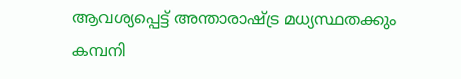ആവശ്യപ്പെട്ട് അന്താരാഷ്ട്ര മധ്യസ്ഥതക്കും കമ്പനി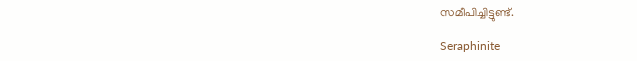സമീപിച്ചിട്ടുണ്ട്.

Seraphinite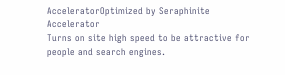AcceleratorOptimized by Seraphinite Accelerator
Turns on site high speed to be attractive for people and search engines.